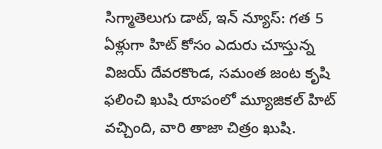సిగ్మాతెలుగు డాట్, ఇన్ న్యూస్: గత 5 ఏళ్లుగా హిట్ కోసం ఎదురు చూస్తున్న విజయ్ దేవరకొండ, సమంత జంట కృషి ఫలించి ఖుషి రూపంలో మ్యూజికల్ హిట్ వచ్చింది, వారి తాజా చిత్రం ఖుషి.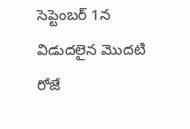సెప్టెంబర్ 1న విడుదలైన మొదటి రోజే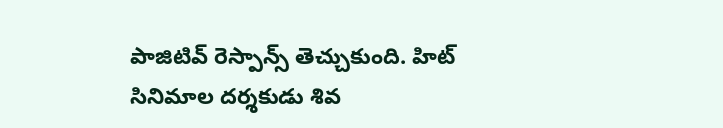పాజిటివ్ రెస్పాన్స్ తెచ్చుకుంది. హిట్ సినిమాల దర్శకుడు శివ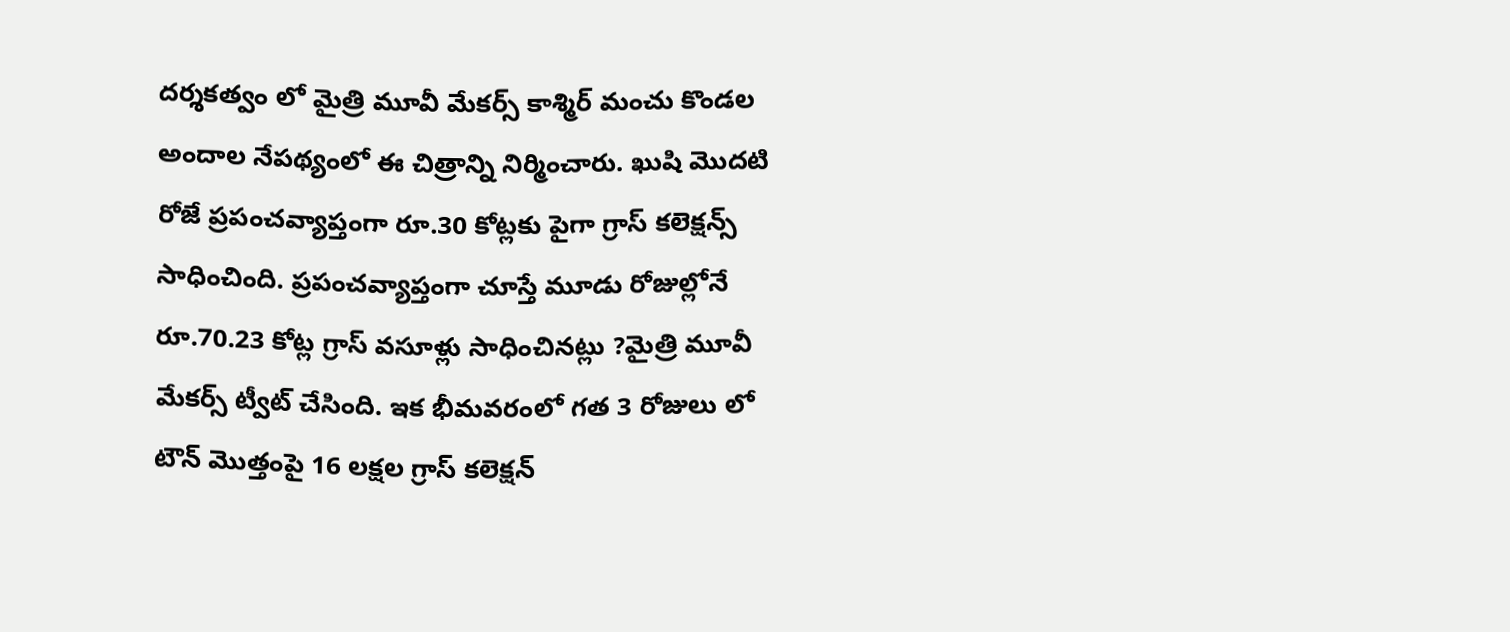దర్శకత్వం లో మైత్రి మూవీ మేకర్స్ కాశ్మిర్ మంచు కొండల అందాల నేపథ్యంలో ఈ చిత్రాన్ని నిర్మించారు. ఖుషి మొదటి రోజే ప్రపంచవ్యాప్తంగా రూ.30 కోట్లకు పైగా గ్రాస్ కలెక్షన్స్ సాధించింది. ప్రపంచవ్యాప్తంగా చూస్తే మూడు రోజుల్లోనే రూ.70.23 కోట్ల గ్రాస్ వసూళ్లు సాధించినట్లు ?మైత్రి మూవీ మేకర్స్ ట్వీట్ చేసింది. ఇక భీమవరంలో గత 3 రోజులు లో టౌన్ మొత్తంపై 16 లక్షల గ్రాస్ కలెక్షన్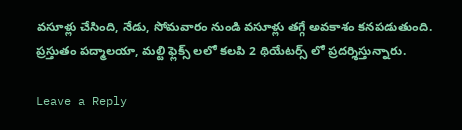వసూళ్లు చేసింది, నేడు, సోమవారం నుండి వసూళ్లు తగ్గే అవకాశం కనపడుతుంది. ప్రస్తుతం పద్మాలయా, మల్టి ఫ్లెక్స్ లలో కలపి 2 థియేటర్స్ లో ప్రదర్శిస్తున్నారు.

Leave a Reply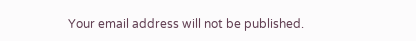Your email address will not be published.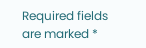Required fields are marked *